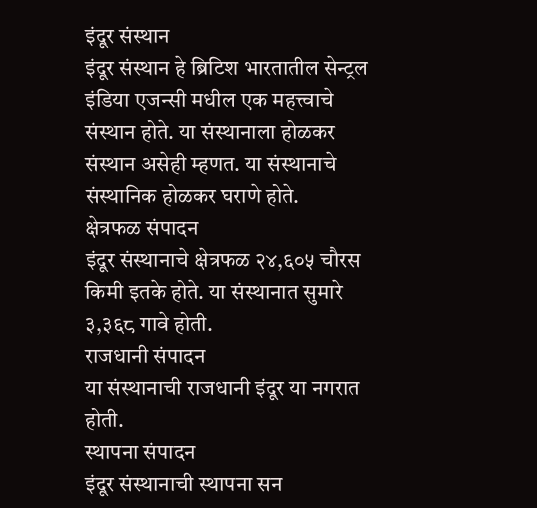इंदूर संस्थान
इंदूर संस्थान हे ब्रिटिश भारतातील सेन्ट्रल इंडिया एजन्सी मधील एक महत्त्वाचे संस्थान होते. या संस्थानाला होळकर संस्थान असेही म्हणत. या संस्थानाचे संस्थानिक होळकर घराणे होते.
क्षेत्रफळ संपादन
इंदूर संस्थानाचे क्षेत्रफळ २४,६०५ चौरस किमी इतके होते. या संस्थानात सुमारे ३,३६८ गावे होती.
राजधानी संपादन
या संस्थानाची राजधानी इंदूर या नगरात होती.
स्थापना संपादन
इंदूर संस्थानाची स्थापना सन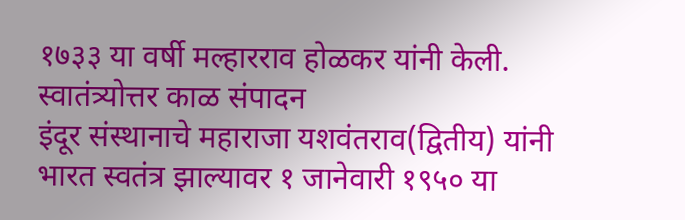१७३३ या वर्षी मल्हारराव होळकर यांनी केली.
स्वातंत्र्योत्तर काळ संपादन
इंदूर संस्थानाचे महाराजा यशवंतराव(द्वितीय) यांनी भारत स्वतंत्र झाल्यावर १ जानेवारी १९५० या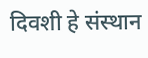दिवशी हे संस्थान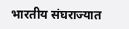भारतीय संघराज्यात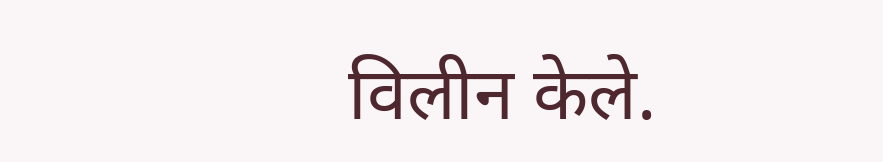विलीन केले.